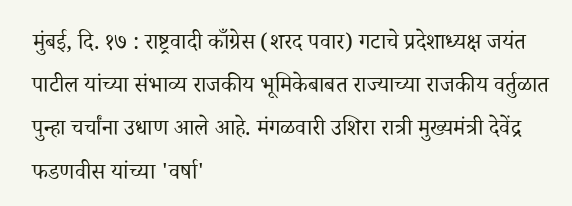मुंबई, दि. १७ : राष्ट्रवादी काँग्रेस (शरद पवार) गटाचे प्रदेशाध्यक्ष जयंत पाटील यांच्या संभाव्य राजकीय भूमिकेबाबत राज्याच्या राजकीय वर्तुळात पुन्हा चर्चांना उधाण आले आहे. मंगळवारी उशिरा रात्री मुख्यमंत्री देवेंद्र फडणवीस यांच्या 'वर्षा'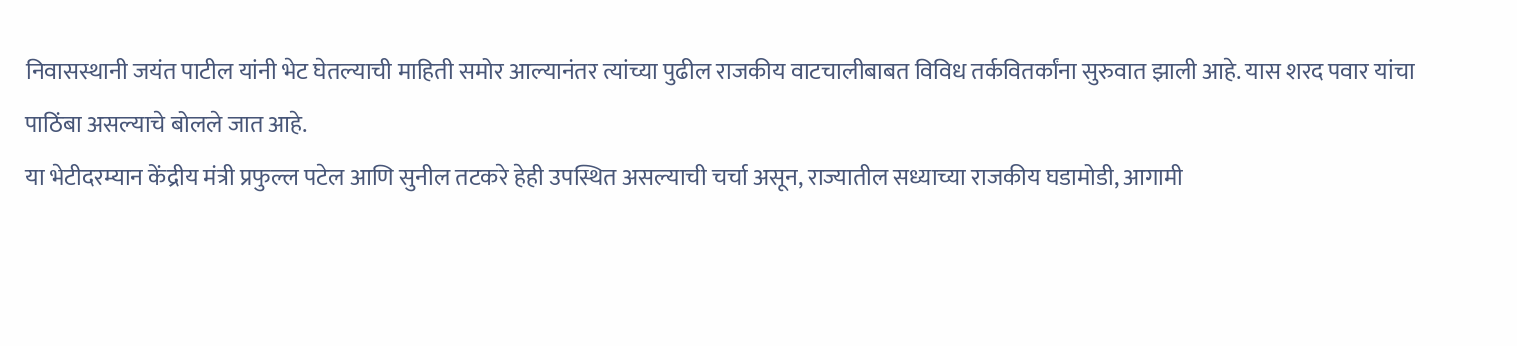निवासस्थानी जयंत पाटील यांनी भेट घेतल्याची माहिती समोर आल्यानंतर त्यांच्या पुढील राजकीय वाटचालीबाबत विविध तर्कवितर्कांना सुरुवात झाली आहे. यास शरद पवार यांचा पाठिंबा असल्याचे बोलले जात आहे.
या भेटीदरम्यान केंद्रीय मंत्री प्रफुल्ल पटेल आणि सुनील तटकरे हेही उपस्थित असल्याची चर्चा असून, राज्यातील सध्याच्या राजकीय घडामोडी, आगामी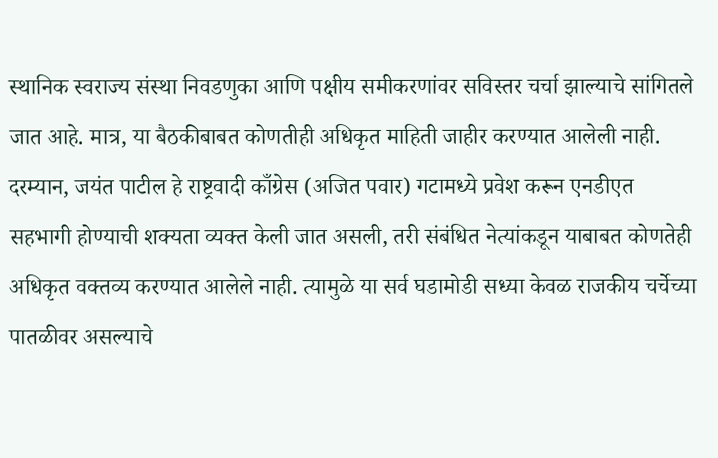स्थानिक स्वराज्य संस्था निवडणुका आणि पक्षीय समीकरणांवर सविस्तर चर्चा झाल्याचे सांगितले जात आहे. मात्र, या बैठकीबाबत कोणतीही अधिकृत माहिती जाहीर करण्यात आलेली नाही.
दरम्यान, जयंत पाटील हे राष्ट्रवादी काँग्रेस (अजित पवार) गटामध्ये प्रवेश करून एनडीएत सहभागी होण्याची शक्यता व्यक्त केली जात असली, तरी संबंधित नेत्यांकडून याबाबत कोणतेही अधिकृत वक्तव्य करण्यात आलेले नाही. त्यामुळे या सर्व घडामोडी सध्या केवळ राजकीय चर्चेच्या पातळीवर असल्याचे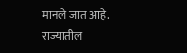मानले जात आहे.
राज्यातील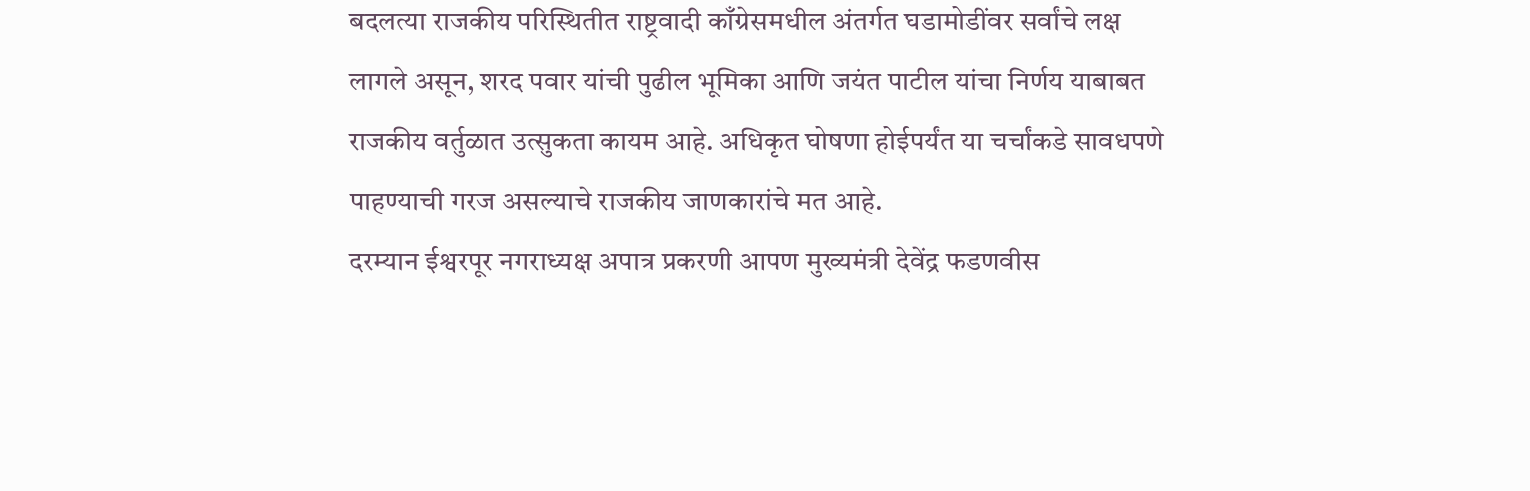बदलत्या राजकीय परिस्थितीत राष्ट्रवादी काँग्रेसमधील अंतर्गत घडामोडींवर सर्वांचे लक्ष लागले असून, शरद पवार यांची पुढील भूमिका आणि जयंत पाटील यांचा निर्णय याबाबत राजकीय वर्तुळात उत्सुकता कायम आहे. अधिकृत घोषणा होईपर्यंत या चर्चांकडे सावधपणे पाहण्याची गरज असल्याचे राजकीय जाणकारांचे मत आहे.
दरम्यान ईश्वरपूर नगराध्यक्ष अपात्र प्रकरणी आपण मुख्यमंत्री देवेंद्र फडणवीस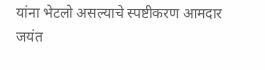यांना भेटलो असल्याचे स्पष्टीकरण आमदार जयंत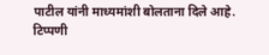पाटील यांनी माध्यमांशी बोलताना दिले आहे.
टिप्पणी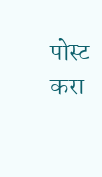पोस्ट करा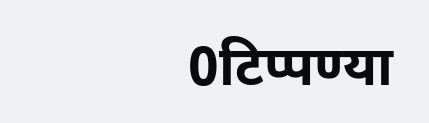0टिप्पण्या